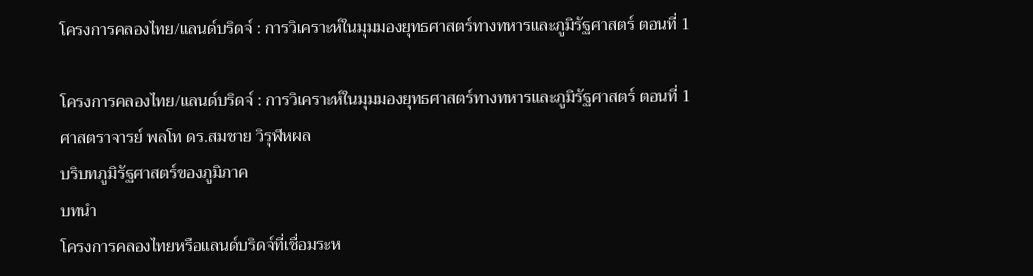โครงการคลองไทย/แลนด์บริดจ์ : การวิเคราะห์ในมุมมองยุทธศาสตร์ทางทหารและภูมิรัฐศาสตร์ ตอนที่ 1

โครงการคลองไทย/แลนด์บริดจ์ : การวิเคราะห์ในมุมมองยุทธศาสตร์ทางทหารและภูมิรัฐศาสตร์ ตอนที่ 1
ศาสตราจารย์ พลโท ดร.สมชาย วิรุฬหผล
บริบทภูมิรัฐศาสตร์ของภูมิภาค
บทนำ
โครงการคลองไทยหรือแลนด์บริดจ์ที่เชื่อมระห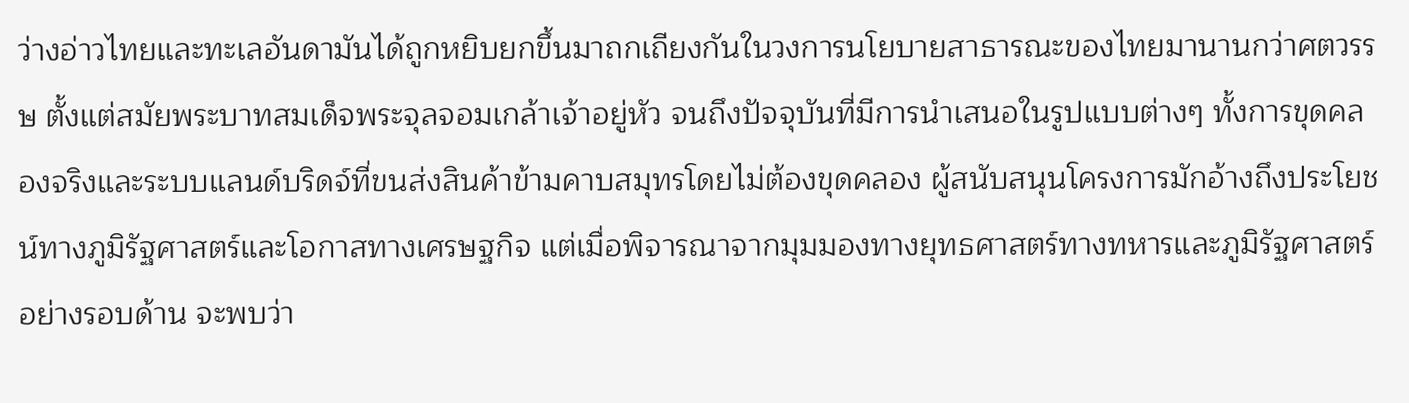ว่างอ่าวไทยและทะเลอันดามันได้ถูกหยิบยกขึ้นมาถกเถียงกันในวงการนโยบายสาธารณะของไทยมานานกว่าศตวรรษ ตั้งแต่สมัยพระบาทสมเด็จพระจุลจอมเกล้าเจ้าอยู่หัว จนถึงปัจจุบันที่มีการนำเสนอในรูปแบบต่างๆ ทั้งการขุดคลองจริงและระบบแลนด์บริดจ์ที่ขนส่งสินค้าข้ามคาบสมุทรโดยไม่ต้องขุดคลอง ผู้สนับสนุนโครงการมักอ้างถึงประโยชน์ทางภูมิรัฐศาสตร์และโอกาสทางเศรษฐกิจ แต่เมื่อพิจารณาจากมุมมองทางยุทธศาสตร์ทางทหารและภูมิรัฐศาสตร์อย่างรอบด้าน จะพบว่า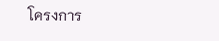โครงการ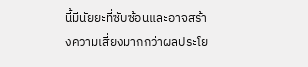นี้มีนัยยะที่ซับซ้อนและอาจสร้างความเสี่ยงมากกว่าผลประโย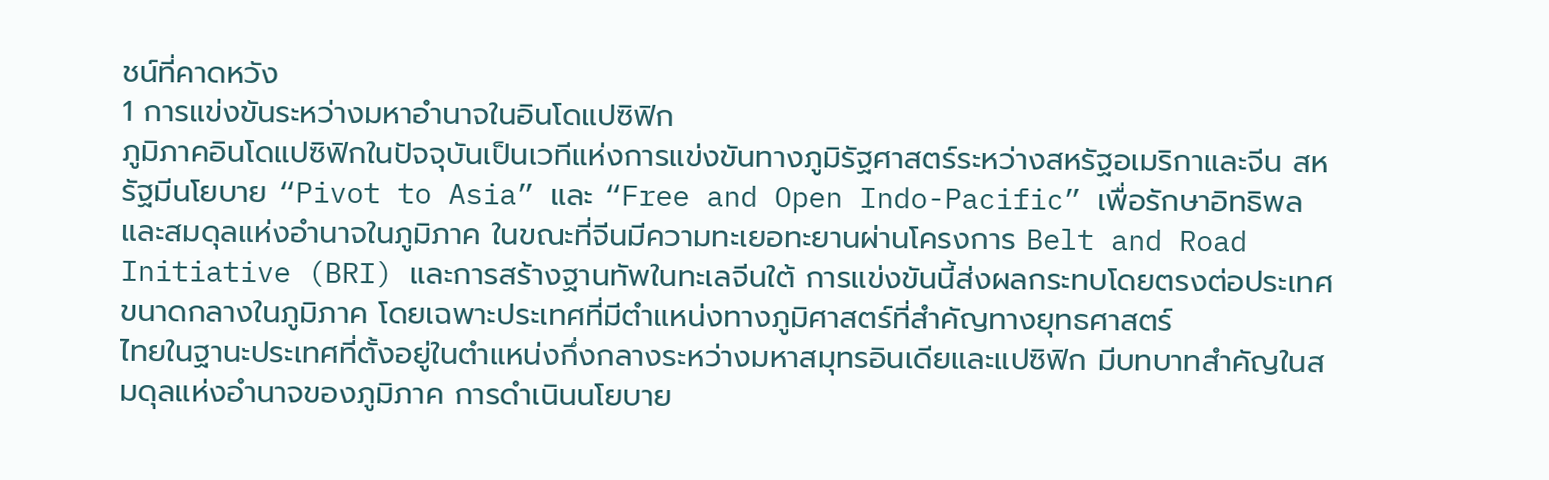ชน์ที่คาดหวัง
1 การแข่งขันระหว่างมหาอำนาจในอินโดแปซิฟิก
ภูมิภาคอินโดแปซิฟิกในปัจจุบันเป็นเวทีแห่งการแข่งขันทางภูมิรัฐศาสตร์ระหว่างสหรัฐอเมริกาและจีน สหรัฐมีนโยบาย “Pivot to Asia” และ “Free and Open Indo-Pacific” เพื่อรักษาอิทธิพลและสมดุลแห่งอำนาจในภูมิภาค ในขณะที่จีนมีความทะเยอทะยานผ่านโครงการ Belt and Road Initiative (BRI) และการสร้างฐานทัพในทะเลจีนใต้ การแข่งขันนี้ส่งผลกระทบโดยตรงต่อประเทศขนาดกลางในภูมิภาค โดยเฉพาะประเทศที่มีตำแหน่งทางภูมิศาสตร์ที่สำคัญทางยุทธศาสตร์
ไทยในฐานะประเทศที่ตั้งอยู่ในตำแหน่งกึ่งกลางระหว่างมหาสมุทรอินเดียและแปซิฟิก มีบทบาทสำคัญในสมดุลแห่งอำนาจของภูมิภาค การดำเนินนโยบาย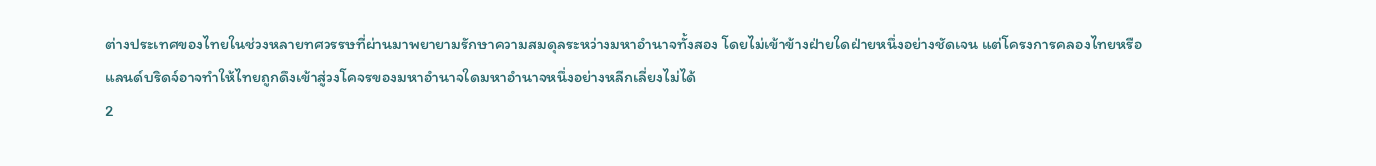ต่างประเทศของไทยในช่วงหลายทศวรรษที่ผ่านมาพยายามรักษาความสมดุลระหว่างมหาอำนาจทั้งสอง โดยไม่เข้าข้างฝ่ายใดฝ่ายหนึ่งอย่างชัดเจน แต่โครงการคลองไทยหรือแลนด์บริดจ์อาจทำให้ไทยถูกดึงเข้าสู่วงโคจรของมหาอำนาจใดมหาอำนาจหนึ่งอย่างหลีกเลี่ยงไม่ได้
2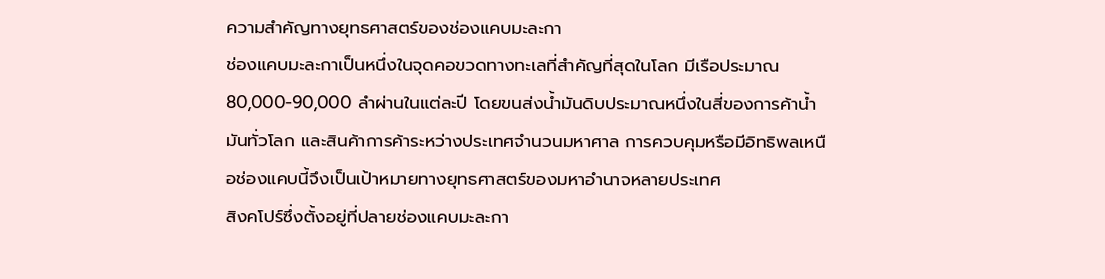ความสำคัญทางยุทธศาสตร์ของช่องแคบมะละกา
ช่องแคบมะละกาเป็นหนึ่งในจุดคอขวดทางทะเลที่สำคัญที่สุดในโลก มีเรือประมาณ 80,000-90,000 ลำผ่านในแต่ละปี โดยขนส่งน้ำมันดิบประมาณหนึ่งในสี่ของการค้าน้ำมันทั่วโลก และสินค้าการค้าระหว่างประเทศจำนวนมหาศาล การควบคุมหรือมีอิทธิพลเหนือช่องแคบนี้จึงเป็นเป้าหมายทางยุทธศาสตร์ของมหาอำนาจหลายประเทศ
สิงคโปร์ซึ่งตั้งอยู่ที่ปลายช่องแคบมะละกา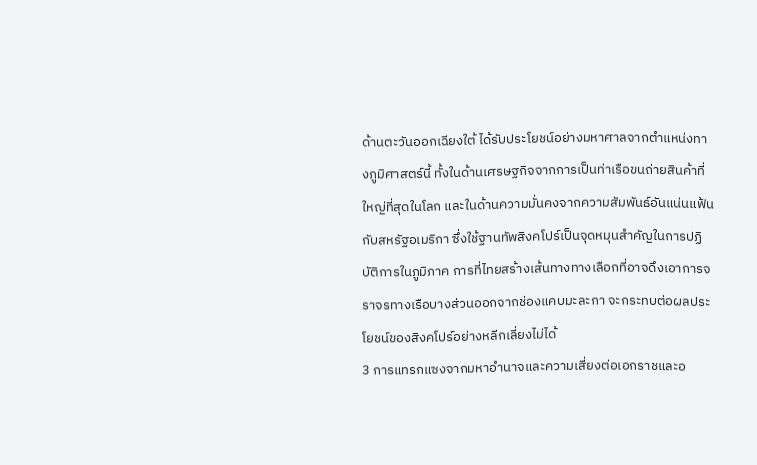ด้านตะวันออกเฉียงใต้ ได้รับประโยชน์อย่างมหาศาลจากตำแหน่งทางภูมิศาสตร์นี้ ทั้งในด้านเศรษฐกิจจากการเป็นท่าเรือขนถ่ายสินค้าที่ใหญ่ที่สุดในโลก และในด้านความมั่นคงจากความสัมพันธ์อันแน่นแฟ้นกับสหรัฐอเมริกา ซึ่งใช้ฐานทัพสิงคโปร์เป็นจุดหมุนสำคัญในการปฏิบัติการในภูมิภาค การที่ไทยสร้างเส้นทางทางเลือกที่อาจดึงเอาการจราจรทางเรือบางส่วนออกจากช่องแคบมะละกา จะกระทบต่อผลประโยชน์ของสิงคโปร์อย่างหลีกเลี่ยงไม่ได้
3 การแทรกแซงจากมหาอำนาจและความเสี่ยงต่อเอกราชและอ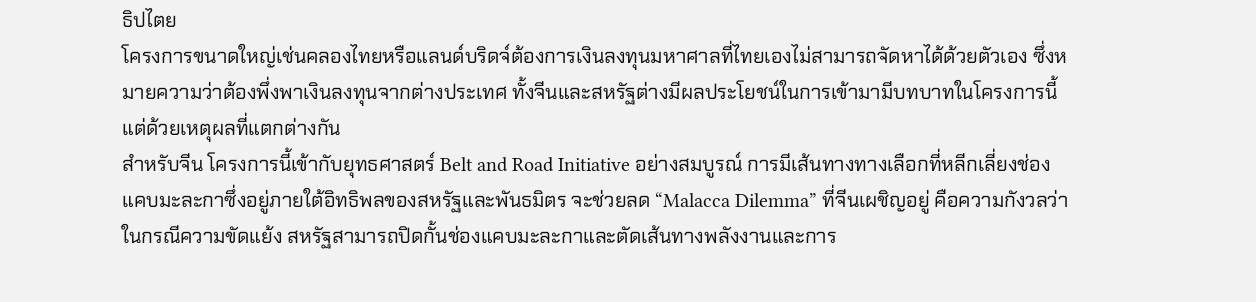ธิปไตย
โครงการขนาดใหญ่เช่นคลองไทยหรือแลนด์บริดจ์ต้องการเงินลงทุนมหาศาลที่ไทยเองไม่สามารถจัดหาได้ด้วยตัวเอง ซึ่งหมายความว่าต้องพึ่งพาเงินลงทุนจากต่างประเทศ ทั้งจีนและสหรัฐต่างมีผลประโยชน์ในการเข้ามามีบทบาทในโครงการนี้ แต่ด้วยเหตุผลที่แตกต่างกัน
สำหรับจีน โครงการนี้เข้ากับยุทธศาสตร์ Belt and Road Initiative อย่างสมบูรณ์ การมีเส้นทางทางเลือกที่หลีกเลี่ยงช่องแคบมะละกาซึ่งอยู่ภายใต้อิทธิพลของสหรัฐและพันธมิตร จะช่วยลด “Malacca Dilemma” ที่จีนเผชิญอยู่ คือความกังวลว่าในกรณีความขัดแย้ง สหรัฐสามารถปิดกั้นช่องแคบมะละกาและตัดเส้นทางพลังงานและการ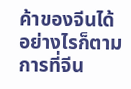ค้าของจีนได้ อย่างไรก็ตาม การที่จีน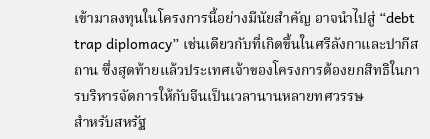เข้ามาลงทุนในโครงการนี้อย่างมีนัยสำคัญ อาจนำไปสู่ “debt trap diplomacy” เช่นเดียวกับที่เกิดขึ้นในศรีลังกาและปากีสถาน ซึ่งสุดท้ายแล้วประเทศเจ้าของโครงการต้องยกสิทธิในการบริหารจัดการให้กับจีนเป็นเวลานานหลายทศวรรษ
สำหรับสหรัฐ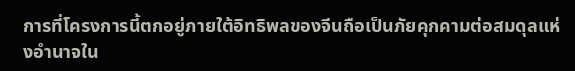การที่โครงการนี้ตกอยู่ภายใต้อิทธิพลของจีนถือเป็นภัยคุกคามต่อสมดุลแห่งอำนาจใน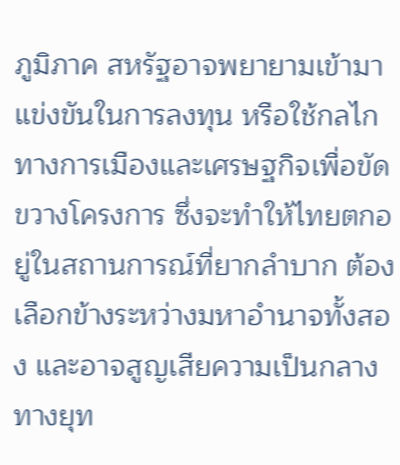ภูมิภาค สหรัฐอาจพยายามเข้ามาแข่งขันในการลงทุน หรือใช้กลไกทางการเมืองและเศรษฐกิจเพื่อขัดขวางโครงการ ซึ่งจะทำให้ไทยตกอยู่ในสถานการณ์ที่ยากลำบาก ต้องเลือกข้างระหว่างมหาอำนาจทั้งสอง และอาจสูญเสียความเป็นกลางทางยุท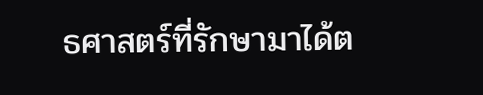ธศาสตร์ที่รักษามาได้ต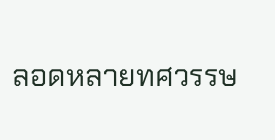ลอดหลายทศวรรษ